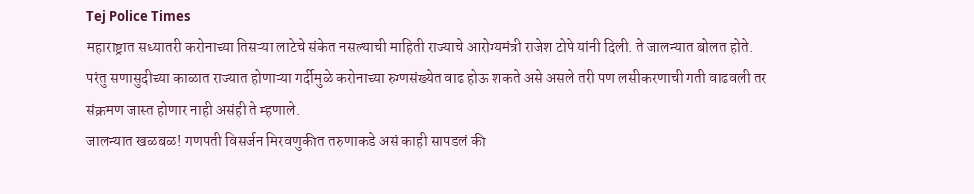Tej Police Times
महाराष्ट्रात सध्यातरी करोनाच्या तिसऱ्या लाटेचे संकेत नसल्याची माहिती राज्याचे आरोग्यमंत्री राजेश टोपे यांनी दिली. ते जालन्यात बोलत होते. परंतु सणासुदीच्या काळात राज्यात होणाऱ्या गर्दीमुळे करोनाच्या रुग्णसंख्येत वाढ होऊ शकते असे असले तरी पण लसीकरणाची गती वाढवली तर संक्रमण जास्त होणार नाही असंही ते म्हणाले.
जालन्यात खळबळ! गणपती विसर्जन मिरवणुकीत तरुणाकडे असं काही सापडलं की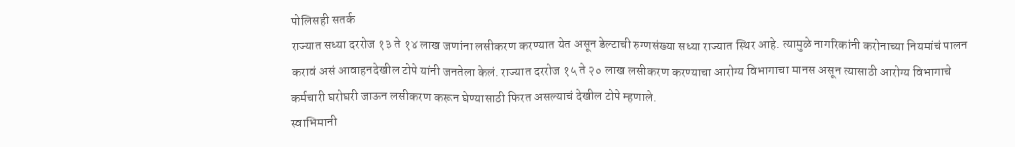पोलिसही सतर्क
राज्यात सध्या दररोज १३ ते १४ लाख जणांना लसीकरण करण्यात येत असून डेल्टाची रुग्णसंख्या सध्या राज्यात स्थिर आहे. त्यामुळे नागरिकांनी करोनाच्या नियमांचं पालन करावं असं आवाहनदेखील टोपे यांनी जनतेला केलं. राज्यात दररोज १५ ते २० लाख लसीकरण करण्याचा आरोग्य विभागाचा मानस असून त्यासाठी आरोग्य विभागाचे कर्मचारी घरोघरी जाऊन लसीकरण करून घेण्यासाठी फिरत असल्याचं देखील टोपे म्हणाले.
स्वाभिमानी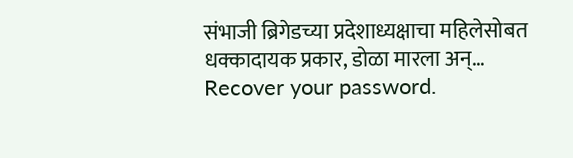संभाजी ब्रिगेडच्या प्रदेशाध्यक्षाचा महिलेसोबत धक्कादायक प्रकार, डोळा मारला अन्…
Recover your password.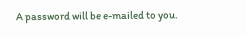A password will be e-mailed to you.